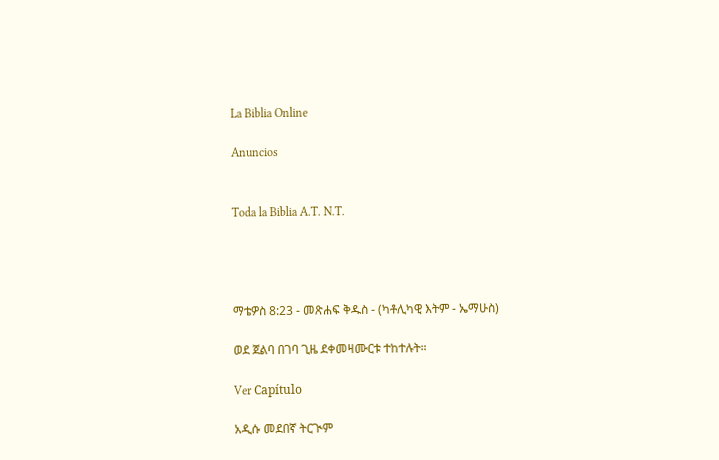La Biblia Online

Anuncios


Toda la Biblia A.T. N.T.




ማቴዎስ 8:23 - መጽሐፍ ቅዱስ - (ካቶሊካዊ እትም - ኤማሁስ)

ወደ ጀልባ በገባ ጊዜ ደቀመዛሙርቱ ተከተሉት።

Ver Capítulo

አዲሱ መደበኛ ትርጒም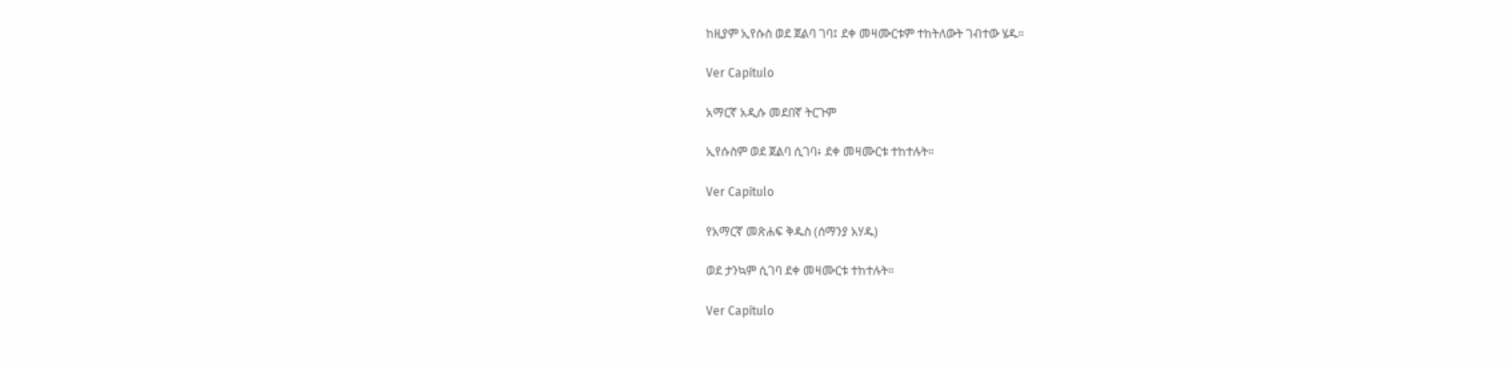ከዚያም ኢየሱስ ወደ ጀልባ ገባ፤ ደቀ መዛሙርቱም ተከትለውት ገብተው ሄዱ።

Ver Capítulo

አማርኛ አዲሱ መደበኛ ትርጉም

ኢየሱስም ወደ ጀልባ ሲገባ፥ ደቀ መዛሙርቱ ተከተሉት።

Ver Capítulo

የአማርኛ መጽሐፍ ቅዱስ (ሰማንያ አሃዱ)

ወደ ታንኳም ሲገባ ደቀ መዛሙርቱ ተከተሉት።

Ver Capítulo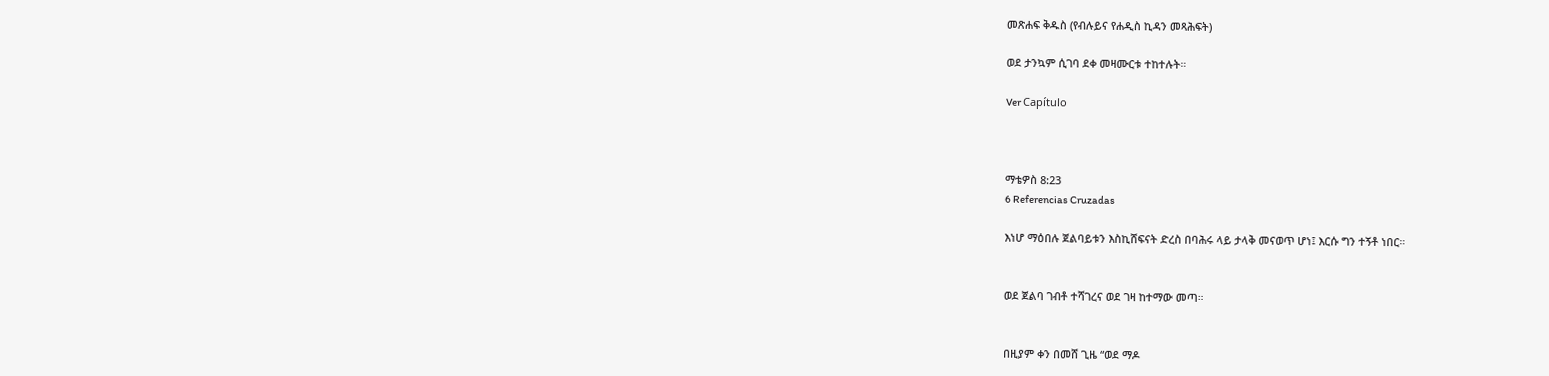መጽሐፍ ቅዱስ (የብሉይና የሐዲስ ኪዳን መጻሕፍት)

ወደ ታንኳም ሲገባ ደቀ መዛሙርቱ ተከተሉት።

Ver Capítulo



ማቴዎስ 8:23
6 Referencias Cruzadas

እነሆ ማዕበሉ ጀልባይቱን እስኪሸፍናት ድረስ በባሕሩ ላይ ታላቅ መናወጥ ሆነ፤ እርሱ ግን ተኝቶ ነበር።


ወደ ጀልባ ገብቶ ተሻገረና ወደ ገዛ ከተማው መጣ።


በዚያም ቀን በመሸ ጊዜ “ወደ ማዶ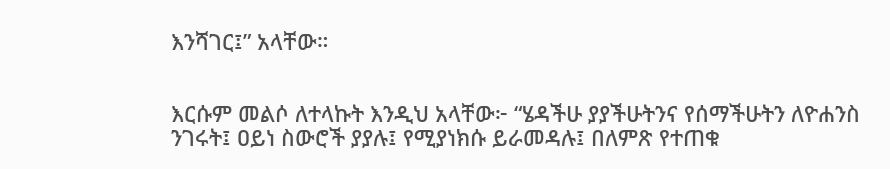እንሻገር፤” አላቸው።


እርሱም መልሶ ለተላኩት እንዲህ አላቸው፦ “ሄዳችሁ ያያችሁትንና የሰማችሁትን ለዮሐንስ ንገሩት፤ ዐይነ ስውሮች ያያሉ፤ የሚያነክሱ ይራመዳሉ፤ በለምጽ የተጠቁ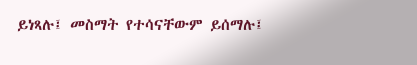ይነጻሉ፤ መስማት የተሳናቸውም ይሰማሉ፤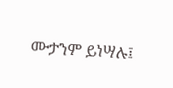ሙታንም ይነሣሉ፤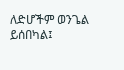ለድሆችም ወንጌል ይሰበካል፤